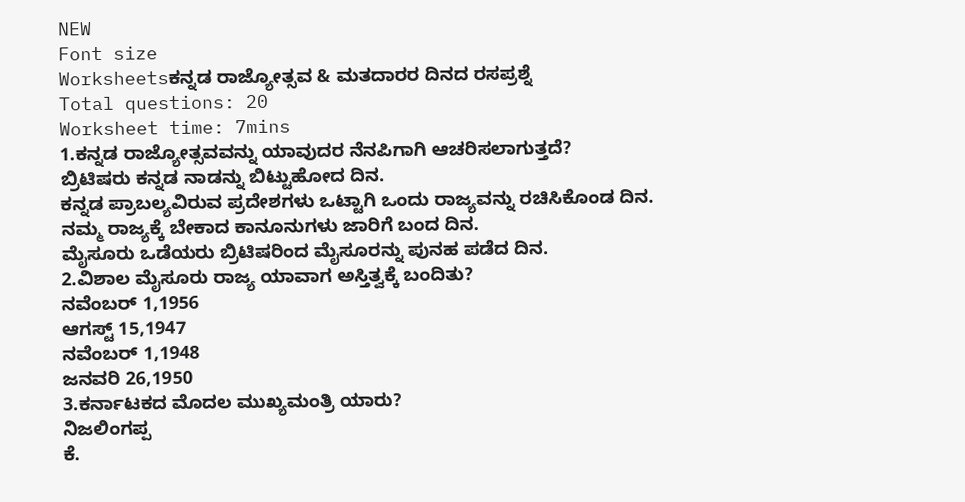NEW
Font size
Worksheetsಕನ್ನಡ ರಾಜ್ಯೋತ್ಸವ & ಮತದಾರರ ದಿನದ ರಸಪ್ರಶ್ನೆ
Total questions: 20
Worksheet time: 7mins
1.ಕನ್ನಡ ರಾಜ್ಯೋತ್ಸವವನ್ನು ಯಾವುದರ ನೆನಪಿಗಾಗಿ ಆಚರಿಸಲಾಗುತ್ತದೆ?
ಬ್ರಿಟಿಷರು ಕನ್ನಡ ನಾಡನ್ನು ಬಿಟ್ಟುಹೋದ ದಿನ.
ಕನ್ನಡ ಪ್ರಾಬಲ್ಯವಿರುವ ಪ್ರದೇಶಗಳು ಒಟ್ಟಾಗಿ ಒಂದು ರಾಜ್ಯವನ್ನು ರಚಿಸಿಕೊಂಡ ದಿನ.
ನಮ್ಮ ರಾಜ್ಯಕ್ಕೆ ಬೇಕಾದ ಕಾನೂನುಗಳು ಜಾರಿಗೆ ಬಂದ ದಿನ.
ಮೈಸೂರು ಒಡೆಯರು ಬ್ರಿಟಿಷರಿಂದ ಮೈಸೂರನ್ನು ಪುನಹ ಪಡೆದ ದಿನ.
2.ವಿಶಾಲ ಮೈಸೂರು ರಾಜ್ಯ ಯಾವಾಗ ಅಸ್ತಿತ್ವಕ್ಕೆ ಬಂದಿತು?
ನವೆಂಬರ್ 1,1956
ಆಗಸ್ಟ್ 15,1947
ನವೆಂಬರ್ 1,1948
ಜನವರಿ 26,1950
3.ಕರ್ನಾಟಕದ ಮೊದಲ ಮುಖ್ಯಮಂತ್ರಿ ಯಾರು?
ನಿಜಲಿಂಗಪ್ಪ
ಕೆ.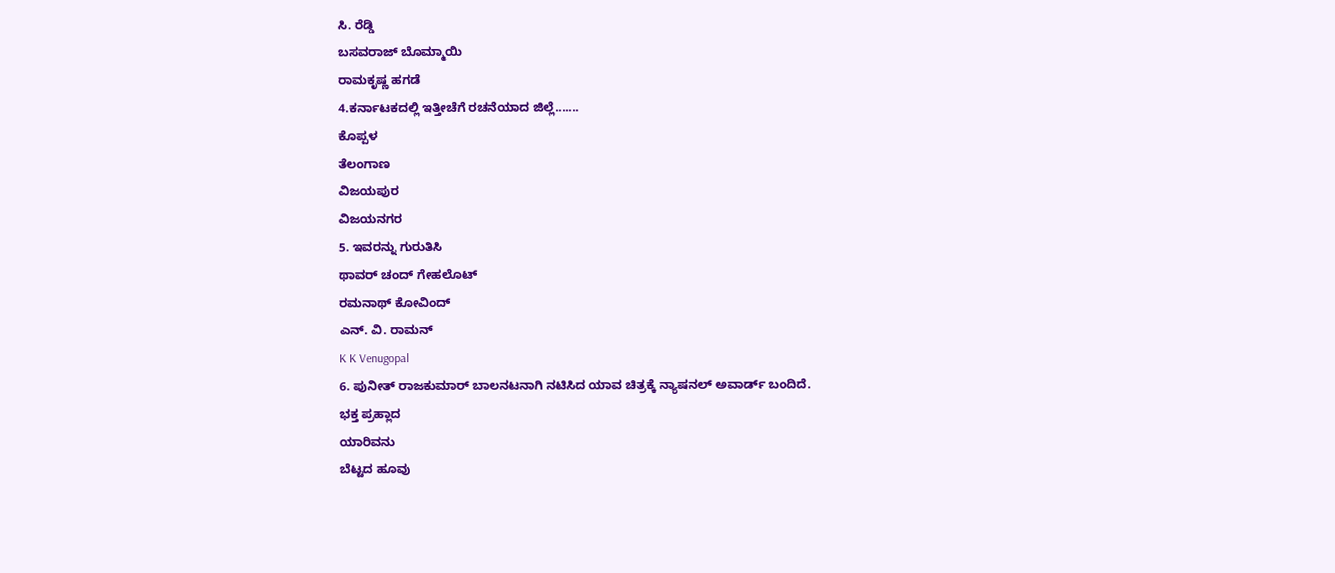ಸಿ. ರೆಡ್ಡಿ
ಬಸವರಾಜ್ ಬೊಮ್ಮಾಯಿ
ರಾಮಕೃಷ್ಣ ಹಗಡೆ
4.ಕರ್ನಾಟಕದಲ್ಲಿ ಇತ್ತೀಚೆಗೆ ರಚನೆಯಾದ ಜಿಲ್ಲೆ.......
ಕೊಪ್ಪಳ
ತೆಲಂಗಾಣ
ವಿಜಯಪುರ
ವಿಜಯನಗರ
5. ಇವರನ್ನು ಗುರುತಿಸಿ
ಥಾವರ್ ಚಂದ್ ಗೇಹಲೊಟ್
ರಮನಾಥ್ ಕೋವಿಂದ್
ಎನ್. ವಿ. ರಾಮನ್
K K Venugopal
6. ಪುನೀತ್ ರಾಜಕುಮಾರ್ ಬಾಲನಟನಾಗಿ ನಟಿಸಿದ ಯಾವ ಚಿತ್ರಕ್ಕೆ ನ್ಯಾಷನಲ್ ಅವಾರ್ಡ್ ಬಂದಿದೆ.
ಭಕ್ತ ಪ್ರಹ್ಲಾದ
ಯಾರಿವನು
ಬೆಟ್ಟದ ಹೂವು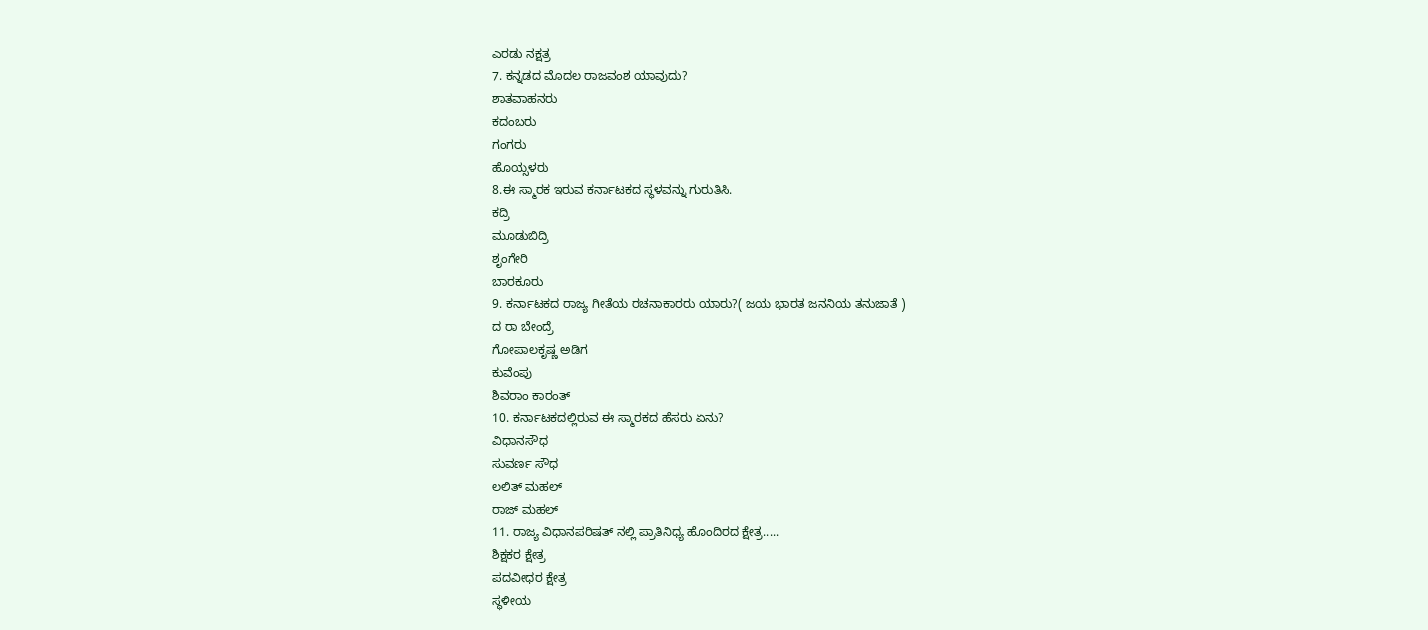ಎರಡು ನಕ್ಷತ್ರ
7. ಕನ್ನಡದ ಮೊದಲ ರಾಜವಂಶ ಯಾವುದು?
ಶಾತವಾಹನರು
ಕದಂಬರು
ಗಂಗರು
ಹೊಯ್ಸಳರು
8.ಈ ಸ್ಮಾರಕ ಇರುವ ಕರ್ನಾಟಕದ ಸ್ಥಳವನ್ನು ಗುರುತಿಸಿ.
ಕದ್ರಿ
ಮೂಡುಬಿದ್ರಿ
ಶೃಂಗೇರಿ
ಬಾರಕೂರು
9. ಕರ್ನಾಟಕದ ರಾಜ್ಯ ಗೀತೆಯ ರಚನಾಕಾರರು ಯಾರು?( ಜಯ ಭಾರತ ಜನನಿಯ ತನುಜಾತೆ )
ದ ರಾ ಬೇಂದ್ರೆ
ಗೋಪಾಲಕೃಷ್ಣ ಅಡಿಗ
ಕುವೆಂಪು
ಶಿವರಾಂ ಕಾರಂತ್
10. ಕರ್ನಾಟಕದಲ್ಲಿರುವ ಈ ಸ್ಮಾರಕದ ಹೆಸರು ಏನು?
ವಿಧಾನಸೌಧ
ಸುವರ್ಣ ಸೌಧ
ಲಲಿತ್ ಮಹಲ್
ರಾಜ್ ಮಹಲ್
11. ರಾಜ್ಯ ವಿಧಾನಪರಿಷತ್ ನಲ್ಲಿ ಪ್ರಾತಿನಿಧ್ಯ ಹೊಂದಿರದ ಕ್ಷೇತ್ರ.....
ಶಿಕ್ಷಕರ ಕ್ಷೇತ್ರ
ಪದವೀಧರ ಕ್ಷೇತ್ರ
ಸ್ಥಳೀಯ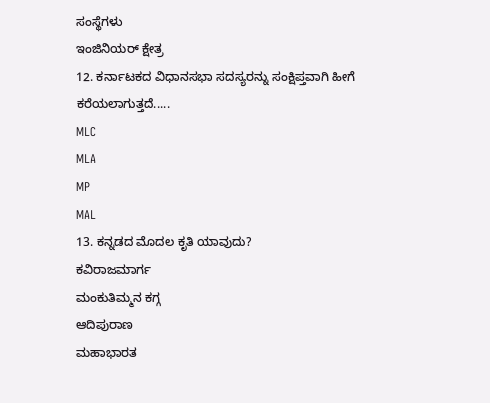ಸಂಸ್ಥೆಗಳು
ಇಂಜಿನಿಯರ್ ಕ್ಷೇತ್ರ
12. ಕರ್ನಾಟಕದ ವಿಧಾನಸಭಾ ಸದಸ್ಯರನ್ನು ಸಂಕ್ಷಿಪ್ತವಾಗಿ ಹೀಗೆ ಕರೆಯಲಾಗುತ್ತದೆ.....
MLC
MLA
MP
MAL
13. ಕನ್ನಡದ ಮೊದಲ ಕೃತಿ ಯಾವುದು?
ಕವಿರಾಜಮಾರ್ಗ
ಮಂಕುತಿಮ್ಮನ ಕಗ್ಗ
ಆದಿಪುರಾಣ
ಮಹಾಭಾರತ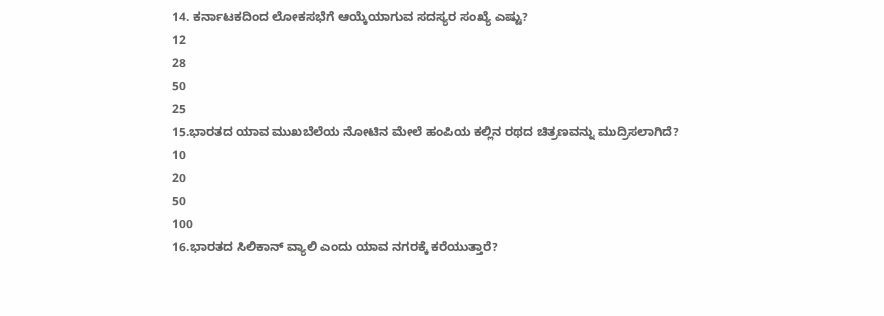14. ಕರ್ನಾಟಕದಿಂದ ಲೋಕಸಭೆಗೆ ಆಯ್ಕೆಯಾಗುವ ಸದಸ್ಯರ ಸಂಖ್ಯೆ ಎಷ್ಟು?
12
28
50
25
15.ಭಾರತದ ಯಾವ ಮುಖಬೆಲೆಯ ನೋಟಿನ ಮೇಲೆ ಹಂಪಿಯ ಕಲ್ಲಿನ ರಥದ ಚಿತ್ರಣವನ್ನು ಮುದ್ರಿಸಲಾಗಿದೆ?
10
20
50
100
16.ಭಾರತದ ಸಿಲಿಕಾನ್ ವ್ಯಾಲಿ ಎಂದು ಯಾವ ನಗರಕ್ಕೆ ಕರೆಯುತ್ತಾರೆ?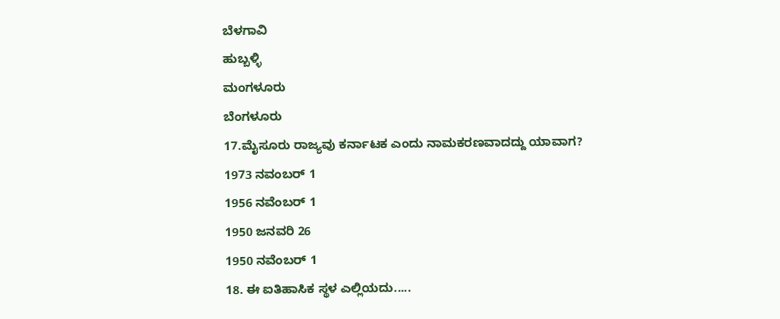ಬೆಳಗಾವಿ
ಹುಬ್ಬಳ್ಳಿ
ಮಂಗಳೂರು
ಬೆಂಗಳೂರು
17.ಮೈಸೂರು ರಾಜ್ಯವು ಕರ್ನಾಟಕ ಎಂದು ನಾಮಕರಣವಾದದ್ದು ಯಾವಾಗ?
1973 ನವಂಬರ್ 1
1956 ನವೆಂಬರ್ 1
1950 ಜನವರಿ 26
1950 ನವೆಂಬರ್ 1
18. ಈ ಐತಿಹಾಸಿಕ ಸ್ಥಳ ಎಲ್ಲಿಯದು.....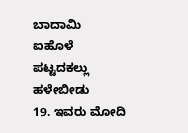ಬಾದಾಮಿ
ಐಹೊಳೆ
ಪಟ್ಟದಕಲ್ಲು
ಹಳೇಬೀಡು
19. ಇವರು ಮೋದಿ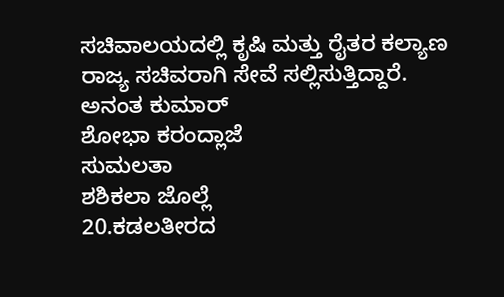ಸಚಿವಾಲಯದಲ್ಲಿ ಕೃಷಿ ಮತ್ತು ರೈತರ ಕಲ್ಯಾಣ ರಾಜ್ಯ ಸಚಿವರಾಗಿ ಸೇವೆ ಸಲ್ಲಿಸುತ್ತಿದ್ದಾರೆ.
ಅನಂತ ಕುಮಾರ್
ಶೋಭಾ ಕರಂದ್ಲಾಜೆ
ಸುಮಲತಾ
ಶಶಿಕಲಾ ಜೊಲ್ಲೆ
20.ಕಡಲತೀರದ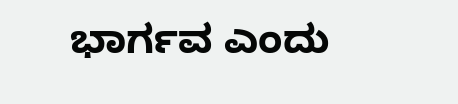ಭಾರ್ಗವ ಎಂದು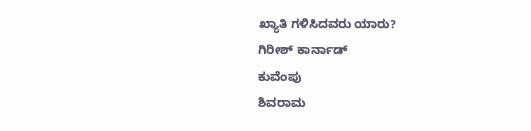ಖ್ಯಾತಿ ಗಳಿಸಿದವರು ಯಾರು?
ಗಿರೀಶ್ ಕಾರ್ನಾಡ್
ಕುವೆಂಪು
ಶಿವರಾಮ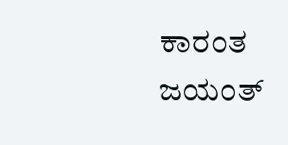ಕಾರಂತ
ಜಯಂತ್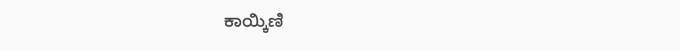ಕಾಯ್ಕಿಣಿ